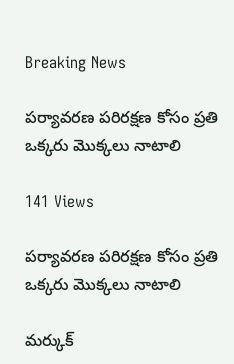Breaking News

పర్యావరణ పరిరక్షణ కోసం ప్రతి ఒక్కరు మొక్కలు నాటాలి

141 Views

పర్యావరణ పరిరక్షణ కోసం ప్రతి ఒక్కరు మొక్కలు నాటాలి

మర్కుక్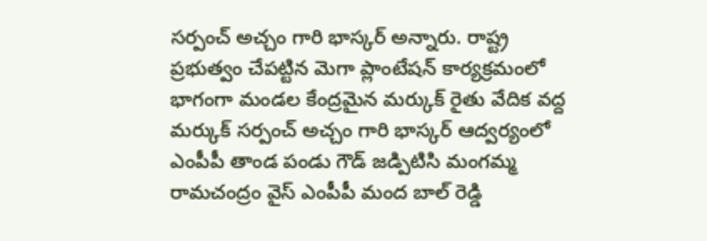సర్పంచ్ అచ్చం గారి భాస్కర్ అన్నారు. రాష్ట్ర ప్రభుత్వం చేపట్టిన మెగా ప్లాంటేషన్ కార్యక్రమంలో భాగంగా మండల కేంద్రమైన మర్కుక్ రైతు వేదిక వద్ద మర్కుక్ సర్పంచ్ అచ్చం గారి భాస్కర్ ఆద్వర్యంలో ఎంపీపీ తాండ పండు గౌడ్ జడ్పిటిసి మంగమ్మ రామచంద్రం వైస్ ఎంపీపీ మంద బాల్ రెడ్డి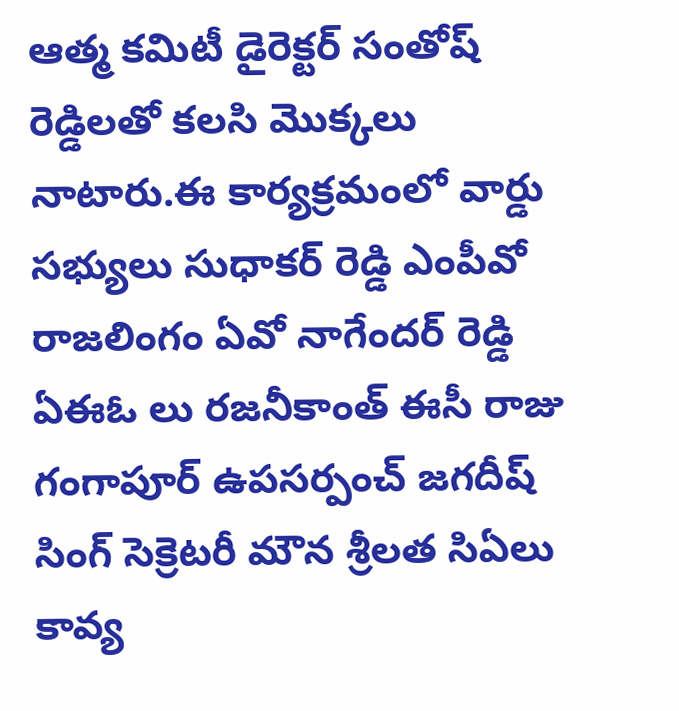ఆత్మ కమిటీ డైరెక్టర్ సంతోష్ రెడ్డిలతో కలసి మొక్కలు నాటారు.ఈ కార్యక్రమంలో వార్డు సభ్యులు సుధాకర్ రెడ్డి ఎంపీవో రాజలింగం ఏవో నాగేందర్ రెడ్డి ఏఈఓ లు రజనీకాంత్ ఈసీ రాజు గంగాపూర్ ఉపసర్పంచ్ జగదీష్ సింగ్ సెక్రెటరీ మౌన శ్రీలత సిఏలు కావ్య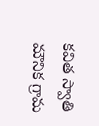కవిత స్వాతి మౌనిక గ్రామ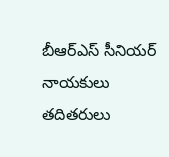బీఆర్ఎస్ సీనియర్ నాయకులు తదితరులు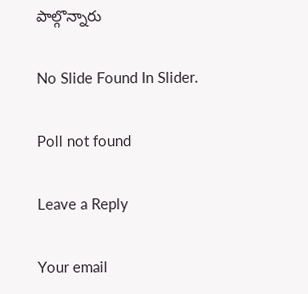పాల్గొన్నారు

No Slide Found In Slider.

Poll not found

Leave a Reply

Your email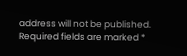address will not be published. Required fields are marked *